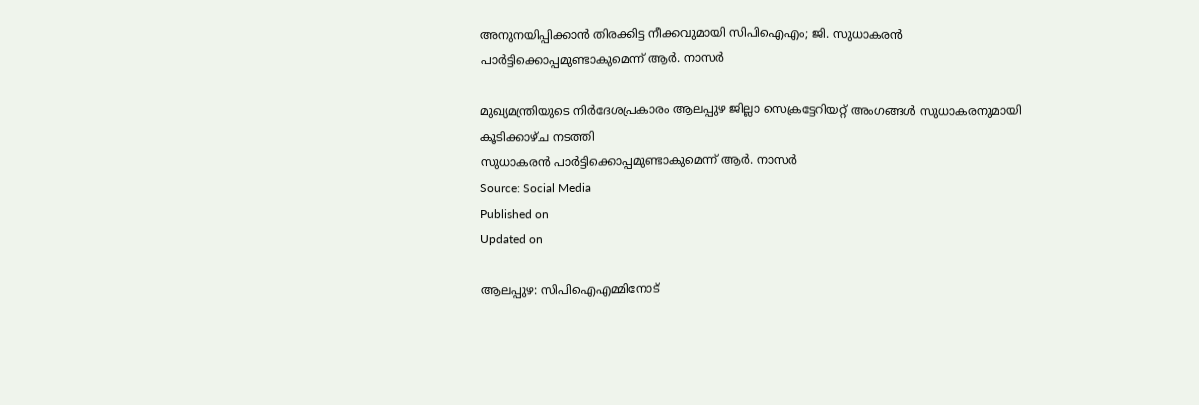അനുനയിപ്പിക്കാൻ തിരക്കിട്ട നീക്കവുമായി സിപിഐഎം; ജി. സുധാകരൻ പാർട്ടിക്കൊപ്പമുണ്ടാകുമെന്ന് ആർ. നാസർ

മുഖ്യമന്ത്രിയുടെ നിർദേശപ്രകാരം ആലപ്പുഴ ജില്ലാ സെക്രട്ടേറിയറ്റ് അംഗങ്ങൾ സുധാകരനുമായി കൂടിക്കാഴ്ച നടത്തി
സുധാകരൻ പാർട്ടിക്കൊപ്പമുണ്ടാകുമെന്ന് ആർ. നാസർ
Source: Social Media
Published on
Updated on

ആലപ്പുഴ: സിപിഐഎമ്മിനോട്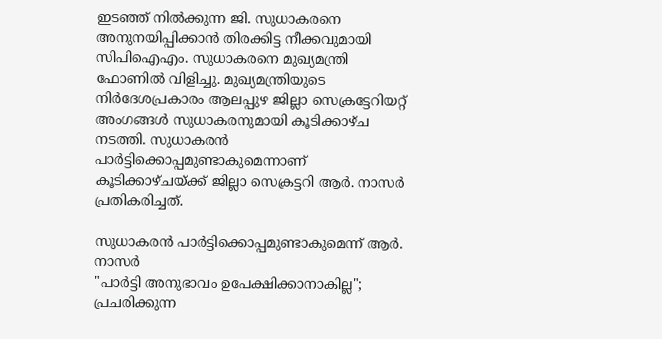ഇടഞ്ഞ് നിൽക്കുന്ന ജി. സുധാകരനെ അനുനയിപ്പിക്കാൻ തിരക്കിട്ട നീക്കവുമായി സിപിഐഎം. സുധാകരനെ മുഖ്യമന്ത്രി ഫോണിൽ വിളിച്ചു. മുഖ്യമന്ത്രിയുടെ നിർദേശപ്രകാരം ആലപ്പുഴ ജില്ലാ സെക്രട്ടേറിയറ്റ് അംഗങ്ങൾ സുധാകരനുമായി കൂടിക്കാഴ്ച നടത്തി. സുധാകരൻ പാർട്ടിക്കൊപ്പമുണ്ടാകുമെന്നാണ് കൂടിക്കാഴ്ചയ്ക്ക് ജില്ലാ സെക്രട്ടറി ആർ. നാസർ പ്രതികരിച്ചത്.

സുധാകരൻ പാർട്ടിക്കൊപ്പമുണ്ടാകുമെന്ന് ആർ. നാസർ
"പാർട്ടി അനുഭാവം ഉപേക്ഷിക്കാനാകില്ല";  പ്രചരിക്കുന്ന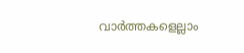വാർത്തകളെല്ലാം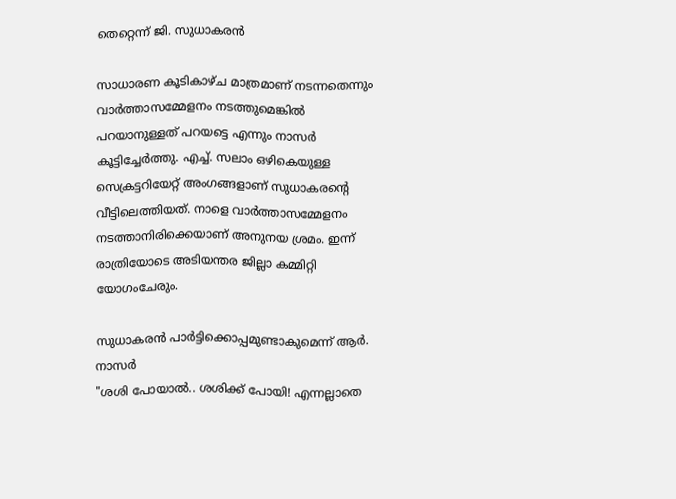തെറ്റെന്ന് ജി. സുധാകരൻ

സാധാരണ കൂടികാഴ്ച മാത്രമാണ് നടന്നതെന്നും വാർത്താസമ്മേളനം നടത്തുമെങ്കിൽ പറയാനുള്ളത് പറയട്ടെ എന്നും നാസർ കൂട്ടിച്ചേർത്തു. എച്ച്. സലാം ഒഴികെയുള്ള സെക്രട്ടറിയേറ്റ് അംഗങ്ങളാണ് സുധാകരന്റെ വീട്ടിലെത്തിയത്. നാളെ വാർത്താസമ്മേളനം നടത്താനിരിക്കെയാണ് അനുനയ ശ്രമം. ഇന്ന് രാത്രിയോടെ അടിയന്തര ജില്ലാ കമ്മിറ്റി യോഗംചേരും.

സുധാകരൻ പാർട്ടിക്കൊപ്പമുണ്ടാകുമെന്ന് ആർ. നാസർ
"ശശി പോയാൽ.. ശശിക്ക് പോയി! എന്നല്ലാതെ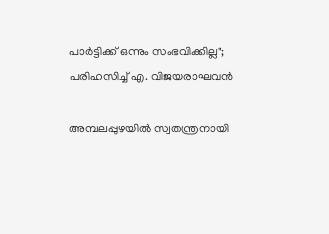പാർട്ടിക്ക് ഒന്നും സംഭവിക്കില്ല"; പരിഹസിച്ച് എ. വിജയരാഘവൻ

അമ്പലപ്പുഴയിൽ സ്വതന്ത്രനായി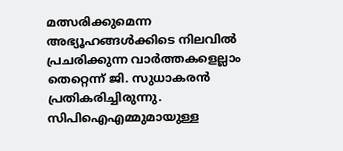മത്സരിക്കുമെന്ന അഭ്യൂഹങ്ങൾക്കിടെ നിലവിൽ പ്രചരിക്കുന്ന വാർത്തകളെല്ലാം തെറ്റെന്ന് ജി. സുധാകരൻ പ്രതികരിച്ചിരുന്നു. സിപിഐഎമ്മുമായുള്ള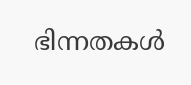ഭിന്നതകൾ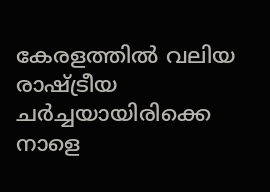കേരളത്തിൽ വലിയ രാഷ്ട്രീയ ചർച്ചയായിരിക്കെ നാളെ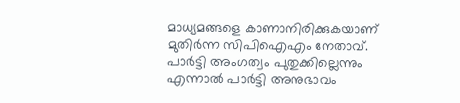മാധ്യമങ്ങളെ കാണാനിരിക്കുകയാണ് മുതിർന്ന സിപിഐഎം നേതാവ്. പാർട്ടി അംഗത്വം പുതുക്കില്ലെന്നും എന്നാൽ പാർട്ടി അനുഭാവം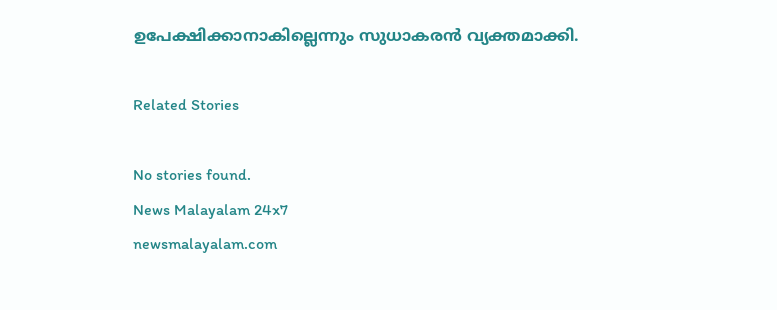ഉപേക്ഷിക്കാനാകില്ലെന്നും സുധാകരൻ വ്യക്തമാക്കി.

Related Stories

No stories found.
News Malayalam 24x7
newsmalayalam.com